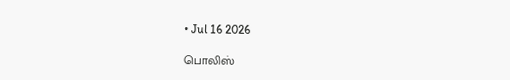• Jul 16 2026

பொலிஸ்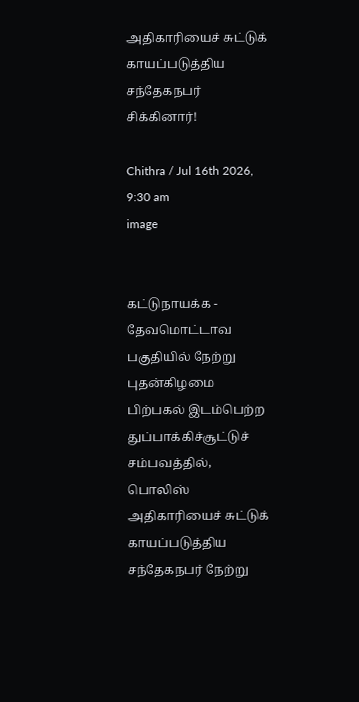அதிகாரியைச் சுட்டுக் காயப்படுத்திய சந்தேகநபர் சிக்கினார்!

Chithra / Jul 16th 2026, 9:30 am
image


கட்டுநாயக்க - தேவமொட்டாவ பகுதியில் நேற்று புதன்கிழமை பிற்பகல் இடம்பெற்ற துப்பாக்கிச்சூட்டுச் சம்பவத்தில், பொலிஸ் அதிகாரியைச் சுட்டுக் காயப்படுத்திய சந்தேகநபர் நேற்று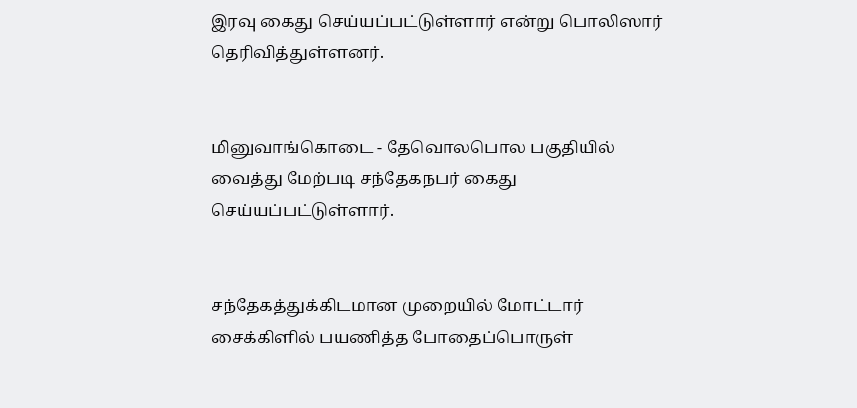இரவு கைது செய்யப்பட்டுள்ளார் என்று பொலிஸார் தெரிவித்துள்ளனர்.


மினுவாங்கொடை - தேவொலபொல பகுதியில் வைத்து மேற்படி சந்தேகநபர் கைது செய்யப்பட்டுள்ளார்.


சந்தேகத்துக்கிடமான முறையில் மோட்டார் சைக்கிளில் பயணித்த போதைப்பொருள்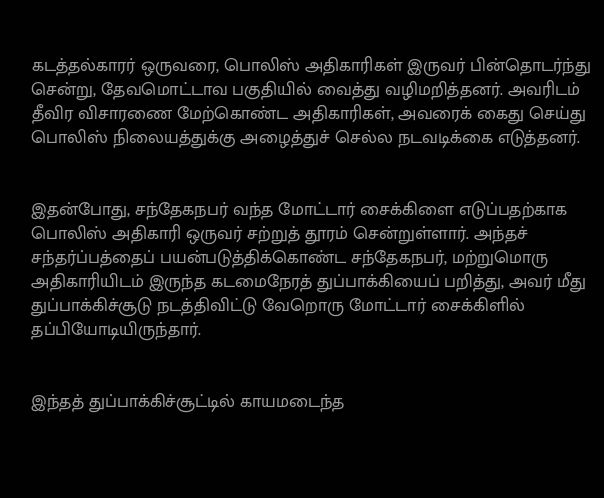கடத்தல்காரர் ஒருவரை, பொலிஸ் அதிகாரிகள் இருவர் பின்தொடர்ந்து சென்று, தேவமொட்டாவ பகுதியில் வைத்து வழிமறித்தனர். அவரிடம் தீவிர விசாரணை மேற்கொண்ட அதிகாரிகள், அவரைக் கைது செய்து பொலிஸ் நிலையத்துக்கு அழைத்துச் செல்ல நடவடிக்கை எடுத்தனர்.


இதன்போது, சந்தேகநபர் வந்த மோட்டார் சைக்கிளை எடுப்பதற்காக பொலிஸ் அதிகாரி ஒருவர் சற்றுத் தூரம் சென்றுள்ளார். அந்தச் சந்தர்ப்பத்தைப் பயன்படுத்திக்கொண்ட சந்தேகநபர், மற்றுமொரு அதிகாரியிடம் இருந்த கடமைநேரத் துப்பாக்கியைப் பறித்து, அவர் மீது துப்பாக்கிச்சூடு நடத்திவிட்டு வேறொரு மோட்டார் சைக்கிளில் தப்பியோடியிருந்தார்.


இந்தத் துப்பாக்கிச்சூட்டில் காயமடைந்த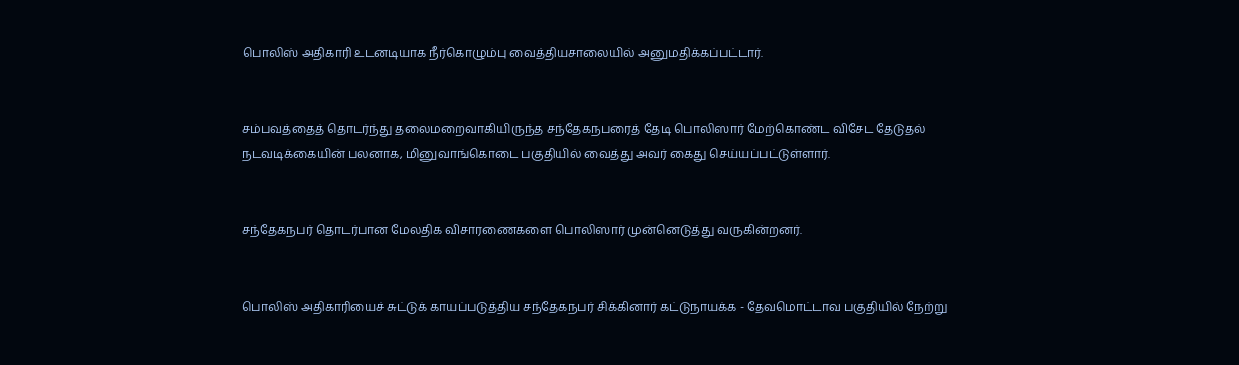பொலிஸ் அதிகாரி உடனடியாக நீர்கொழும்பு வைத்தியசாலையில் அனுமதிக்கப்பட்டார்.


சம்பவத்தைத் தொடர்ந்து தலைமறைவாகியிருந்த சந்தேகநபரைத் தேடி பொலிஸார் மேற்கொண்ட விசேட தேடுதல் நடவடிக்கையின் பலனாக, மினுவாங்கொடை பகுதியில் வைத்து அவர் கைது செய்யப்பட்டுள்ளார்.


சந்தேகநபர் தொடர்பான மேலதிக விசாரணைகளை பொலிஸார் முன்னெடுத்து வருகின்றனர்.


பொலிஸ் அதிகாரியைச் சுட்டுக் காயப்படுத்திய சந்தேகநபர் சிக்கினார் கட்டுநாயக்க - தேவமொட்டாவ பகுதியில் நேற்று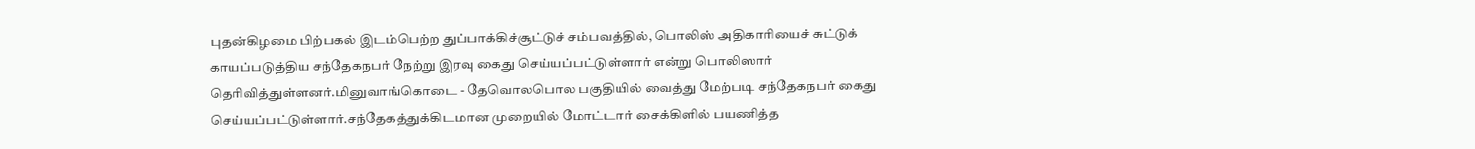புதன்கிழமை பிற்பகல் இடம்பெற்ற துப்பாக்கிச்சூட்டுச் சம்பவத்தில், பொலிஸ் அதிகாரியைச் சுட்டுக் காயப்படுத்திய சந்தேகநபர் நேற்று இரவு கைது செய்யப்பட்டுள்ளார் என்று பொலிஸார் தெரிவித்துள்ளனர்.மினுவாங்கொடை - தேவொலபொல பகுதியில் வைத்து மேற்படி சந்தேகநபர் கைது செய்யப்பட்டுள்ளார்.சந்தேகத்துக்கிடமான முறையில் மோட்டார் சைக்கிளில் பயணித்த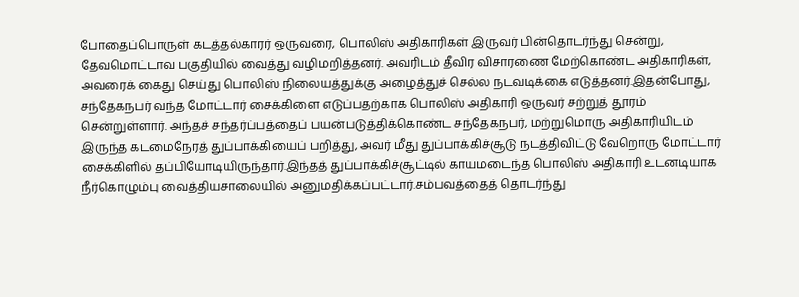போதைப்பொருள் கடத்தல்காரர் ஒருவரை, பொலிஸ் அதிகாரிகள் இருவர் பின்தொடர்ந்து சென்று, தேவமொட்டாவ பகுதியில் வைத்து வழிமறித்தனர். அவரிடம் தீவிர விசாரணை மேற்கொண்ட அதிகாரிகள், அவரைக் கைது செய்து பொலிஸ் நிலையத்துக்கு அழைத்துச் செல்ல நடவடிக்கை எடுத்தனர்.இதன்போது, சந்தேகநபர் வந்த மோட்டார் சைக்கிளை எடுப்பதற்காக பொலிஸ் அதிகாரி ஒருவர் சற்றுத் தூரம் சென்றுள்ளார். அந்தச் சந்தர்ப்பத்தைப் பயன்படுத்திக்கொண்ட சந்தேகநபர், மற்றுமொரு அதிகாரியிடம் இருந்த கடமைநேரத் துப்பாக்கியைப் பறித்து, அவர் மீது துப்பாக்கிச்சூடு நடத்திவிட்டு வேறொரு மோட்டார் சைக்கிளில் தப்பியோடியிருந்தார்.இந்தத் துப்பாக்கிச்சூட்டில் காயமடைந்த பொலிஸ் அதிகாரி உடனடியாக நீர்கொழும்பு வைத்தியசாலையில் அனுமதிக்கப்பட்டார்.சம்பவத்தைத் தொடர்ந்து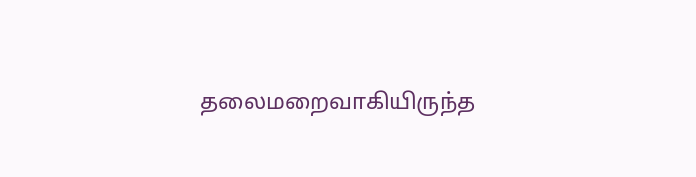தலைமறைவாகியிருந்த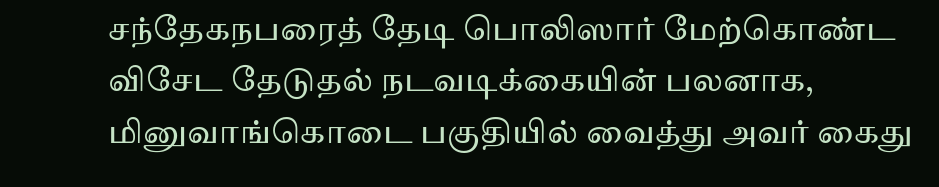சந்தேகநபரைத் தேடி பொலிஸார் மேற்கொண்ட விசேட தேடுதல் நடவடிக்கையின் பலனாக, மினுவாங்கொடை பகுதியில் வைத்து அவர் கைது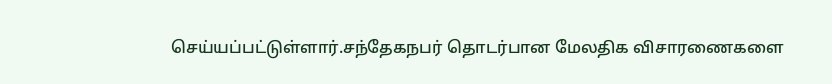செய்யப்பட்டுள்ளார்.சந்தேகநபர் தொடர்பான மேலதிக விசாரணைகளை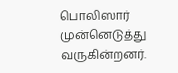பொலிஸார் முன்னெடுத்து வருகின்றனர்.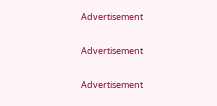Advertisement

Advertisement

Advertisement